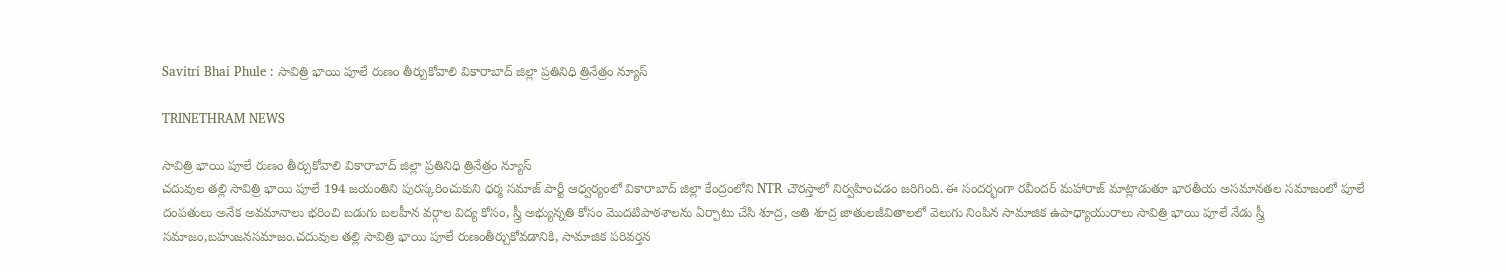Savitri Bhai Phule : సావిత్రి భాయి పూలే రుణం తీర్చుకోవాలి వికారాబాద్ జిల్లా ప్రతినిధి త్రినేత్రం న్యూస్

TRINETHRAM NEWS

సావిత్రి భాయి పూలే రుణం తీర్చుకోవాలి వికారాబాద్ జిల్లా ప్రతినిధి త్రినేత్రం న్యూస్
చదువుల తల్లి సావిత్రి భాయి పూలే 194 జయంతిని పురస్కరించుకుని ధర్మ సమాజ్ పార్టీ ఆధ్వర్యంలో వికారాబాద్ జిల్లా కేంద్రంలోని NTR చౌరస్తాలో నిర్వహించడం జరిగింది. ఈ సందర్భంగా రవీందర్ మహారాజ్ మాట్లాడుతూ భారతీయ అసమానతల సమాజంలో పూలే దంపతులు అనేక అవమానాలు భరించి బడుగు బలహీన వర్గాల విద్య కోసం, స్త్రీ అభ్యున్నతి కోసం మొదటిపాఠశాలను ఏర్పాటు చేసి శూద్ర, అతి శూద్ర జాతులజీవితాలలో వెలుగు నింపిన సామాజిక ఉపాధ్యాయురాలు సావిత్రి భాయి పూలే నేడు స్త్రీ సమాజం,బహుజనసమాజం.చదువుల తల్లి సావిత్రి భాయి పూలే రుణంతీర్చుకోవడానికి, సామాజిక పరివర్తన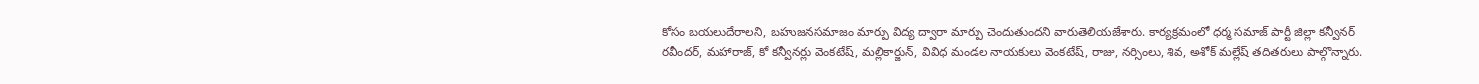కోసం బయలుదేరాలని, బహుజనసమాజం మార్పు విద్య ద్వారా మార్పు చెందుతుందని వారుతెలియజేశారు. కార్యక్రమంలో ధర్మ సమాజ్ పార్టీ జిల్లా కన్వీనర్ రవీందర్, మహారాజ్, కో కన్వీనర్లు వెంకటేష్, మల్లికార్జున్, వివిధ మండల నాయకులు వెంకటేష్, రాజు, నర్సింలు, శివ, అశోక్ మల్లేష్ తదితరులు పాల్గొన్నారు.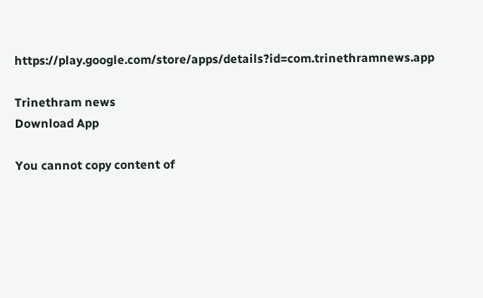https://play.google.com/store/apps/details?id=com.trinethramnews.app

Trinethram news
Download App

You cannot copy content of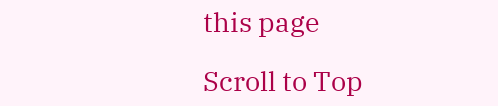this page

Scroll to Top